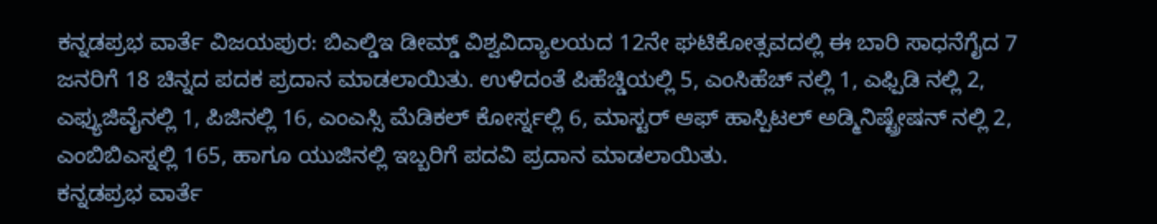ಕನ್ನಡಪ್ರಭ ವಾರ್ತೆ ವಿಜಯಪುರ: ಬಿಎಲ್ಡಿಇ ಡೀಮ್ಡ್ ವಿಶ್ವವಿದ್ಯಾಲಯದ 12ನೇ ಘಟಿಕೋತ್ಸವದಲ್ಲಿ ಈ ಬಾರಿ ಸಾಧನೆಗೈದ 7 ಜನರಿಗೆ 18 ಚಿನ್ನದ ಪದಕ ಪ್ರದಾನ ಮಾಡಲಾಯಿತು. ಉಳಿದಂತೆ ಪಿಹೆಚ್ಡಿಯಲ್ಲಿ 5, ಎಂಸಿಹೆಚ್ ನಲ್ಲಿ 1, ಎಫ್ಪಿಡಿ ನಲ್ಲಿ 2, ಎಫ್ಯುಜಿವೈನಲ್ಲಿ 1, ಪಿಜಿನಲ್ಲಿ 16, ಎಂಎಸ್ಸಿ ಮೆಡಿಕಲ್ ಕೋರ್ಸ್ನಲ್ಲಿ 6, ಮಾಸ್ಟರ್ ಆಫ್ ಹಾಸ್ಪಿಟಲ್ ಅಡ್ಮಿನಿಷ್ಟ್ರೇಷನ್ ನಲ್ಲಿ 2, ಎಂಬಿಬಿಎಸ್ನಲ್ಲಿ 165, ಹಾಗೂ ಯುಜಿನಲ್ಲಿ ಇಬ್ಬರಿಗೆ ಪದವಿ ಪ್ರದಾನ ಮಾಡಲಾಯಿತು.
ಕನ್ನಡಪ್ರಭ ವಾರ್ತೆ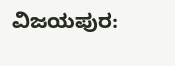ವಿಜಯಪುರ: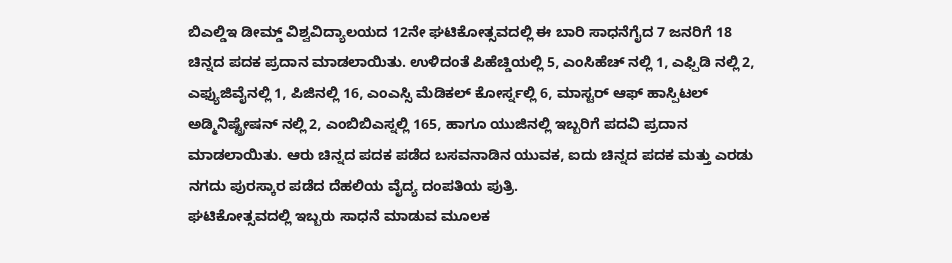ಬಿಎಲ್ಡಿಇ ಡೀಮ್ಡ್ ವಿಶ್ವವಿದ್ಯಾಲಯದ 12ನೇ ಘಟಿಕೋತ್ಸವದಲ್ಲಿ ಈ ಬಾರಿ ಸಾಧನೆಗೈದ 7 ಜನರಿಗೆ 18 ಚಿನ್ನದ ಪದಕ ಪ್ರದಾನ ಮಾಡಲಾಯಿತು. ಉಳಿದಂತೆ ಪಿಹೆಚ್ಡಿಯಲ್ಲಿ 5, ಎಂಸಿಹೆಚ್ ನಲ್ಲಿ 1, ಎಫ್ಪಿಡಿ ನಲ್ಲಿ 2, ಎಫ್ಯುಜಿವೈನಲ್ಲಿ 1, ಪಿಜಿನಲ್ಲಿ 16, ಎಂಎಸ್ಸಿ ಮೆಡಿಕಲ್ ಕೋರ್ಸ್ನಲ್ಲಿ 6, ಮಾಸ್ಟರ್ ಆಫ್ ಹಾಸ್ಪಿಟಲ್ ಅಡ್ಮಿನಿಷ್ಟ್ರೇಷನ್ ನಲ್ಲಿ 2, ಎಂಬಿಬಿಎಸ್ನಲ್ಲಿ 165, ಹಾಗೂ ಯುಜಿನಲ್ಲಿ ಇಬ್ಬರಿಗೆ ಪದವಿ ಪ್ರದಾನ ಮಾಡಲಾಯಿತು. ಆರು ಚಿನ್ನದ ಪದಕ ಪಡೆದ ಬಸವನಾಡಿನ ಯುವಕ, ಐದು ಚಿನ್ನದ ಪದಕ ಮತ್ತು ಎರಡು ನಗದು ಪುರಸ್ಕಾರ ಪಡೆದ ದೆಹಲಿಯ ವೈದ್ಯ ದಂಪತಿಯ ಪುತ್ರಿ.
ಘಟಿಕೋತ್ಸವದಲ್ಲಿ ಇಬ್ಬರು ಸಾಧನೆ ಮಾಡುವ ಮೂಲಕ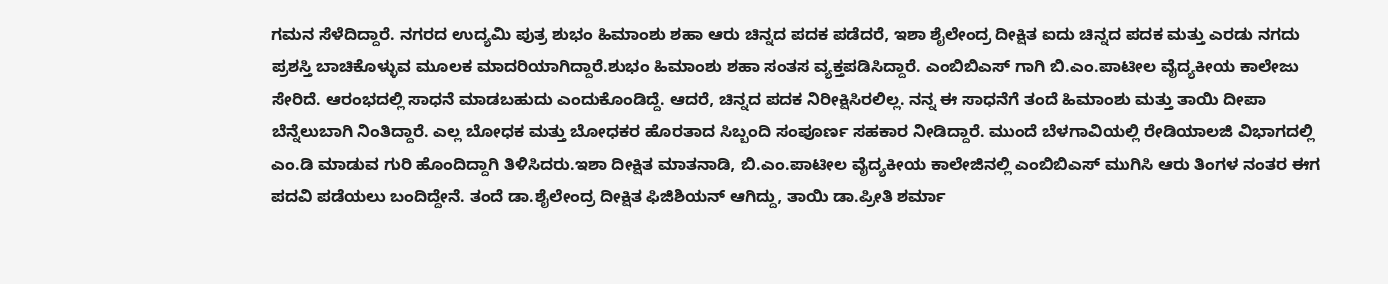ಗಮನ ಸೆಳೆದಿದ್ದಾರೆ. ನಗರದ ಉದ್ಯಮಿ ಪುತ್ರ ಶುಭಂ ಹಿಮಾಂಶು ಶಹಾ ಆರು ಚಿನ್ನದ ಪದಕ ಪಡೆದರೆ, ಇಶಾ ಶೈಲೇಂದ್ರ ದೀಕ್ಷಿತ ಐದು ಚಿನ್ನದ ಪದಕ ಮತ್ತು ಎರಡು ನಗದು ಪ್ರಶಸ್ತಿ ಬಾಚಿಕೊಳ್ಳುವ ಮೂಲಕ ಮಾದರಿಯಾಗಿದ್ದಾರೆ.ಶುಭಂ ಹಿಮಾಂಶು ಶಹಾ ಸಂತಸ ವ್ಯಕ್ತಪಡಿಸಿದ್ದಾರೆ. ಎಂಬಿಬಿಎಸ್ ಗಾಗಿ ಬಿ.ಎಂ.ಪಾಟೀಲ ವೈದ್ಯಕೀಯ ಕಾಲೇಜು ಸೇರಿದೆ. ಆರಂಭದಲ್ಲಿ ಸಾಧನೆ ಮಾಡಬಹುದು ಎಂದುಕೊಂಡಿದ್ದೆ. ಆದರೆ, ಚಿನ್ನದ ಪದಕ ನಿರೀಕ್ಷಿಸಿರಲಿಲ್ಲ. ನನ್ನ ಈ ಸಾಧನೆಗೆ ತಂದೆ ಹಿಮಾಂಶು ಮತ್ತು ತಾಯಿ ದೀಪಾ ಬೆನ್ನೆಲುಬಾಗಿ ನಿಂತಿದ್ದಾರೆ. ಎಲ್ಲ ಬೋಧಕ ಮತ್ತು ಬೋಧಕರ ಹೊರತಾದ ಸಿಬ್ಬಂದಿ ಸಂಪೂರ್ಣ ಸಹಕಾರ ನೀಡಿದ್ದಾರೆ. ಮುಂದೆ ಬೆಳಗಾವಿಯಲ್ಲಿ ರೇಡಿಯಾಲಜಿ ವಿಭಾಗದಲ್ಲಿ ಎಂ.ಡಿ ಮಾಡುವ ಗುರಿ ಹೊಂದಿದ್ದಾಗಿ ತಿಳಿಸಿದರು.ಇಶಾ ದೀಕ್ಷಿತ ಮಾತನಾಡಿ, ಬಿ.ಎಂ.ಪಾಟೀಲ ವೈದ್ಯಕೀಯ ಕಾಲೇಜಿನಲ್ಲಿ ಎಂಬಿಬಿಎಸ್ ಮುಗಿಸಿ ಆರು ತಿಂಗಳ ನಂತರ ಈಗ ಪದವಿ ಪಡೆಯಲು ಬಂದಿದ್ದೇನೆ. ತಂದೆ ಡಾ.ಶೈಲೇಂದ್ರ ದೀಕ್ಷಿತ ಫಿಜಿಶಿಯನ್ ಆಗಿದ್ದು, ತಾಯಿ ಡಾ.ಪ್ರೀತಿ ಶರ್ಮಾ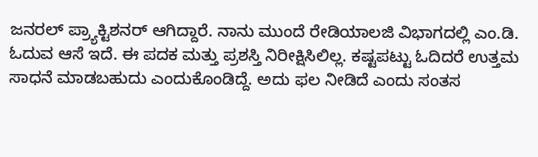ಜನರಲ್ ಪ್ರ್ಯಾಕ್ಟಿಶನರ್ ಆಗಿದ್ದಾರೆ. ನಾನು ಮುಂದೆ ರೇಡಿಯಾಲಜಿ ವಿಭಾಗದಲ್ಲಿ ಎಂ.ಡಿ. ಓದುವ ಆಸೆ ಇದೆ. ಈ ಪದಕ ಮತ್ತು ಪ್ರಶಸ್ತಿ ನಿರೀಕ್ಷಿಸಿಲಿಲ್ಲ. ಕಷ್ಟಪಟ್ಟು ಓದಿದರೆ ಉತ್ತಮ ಸಾಧನೆ ಮಾಡಬಹುದು ಎಂದುಕೊಂಡಿದ್ದೆ. ಅದು ಫಲ ನೀಡಿದೆ ಎಂದು ಸಂತಸ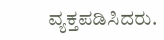ವ್ಯಕ್ತಪಡಿಸಿದರು.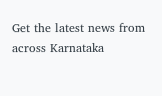Get the latest news from across Karnataka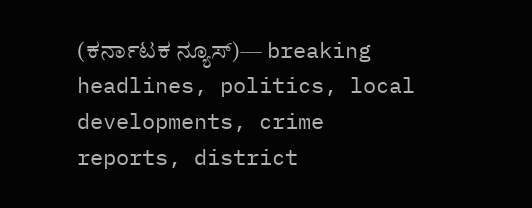(ಕರ್ನಾಟಕ ನ್ಯೂಸ್)— breaking headlines, politics, local developments, crime reports, district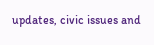updates, civic issues and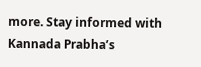more. Stay informed with Kannada Prabha’s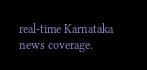real‑time Karnataka news coverage.